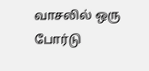வாசலில் ஒரு போர்டு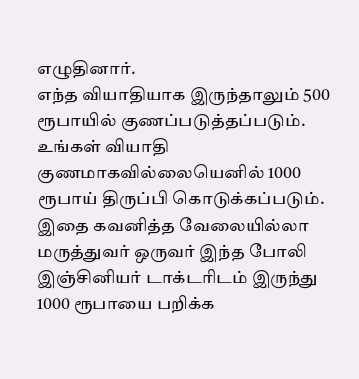எழுதினார்.
எந்த வியாதியாக இருந்தாலும் 500 ரூபாயில் குணப்படுத்தப்படும். உங்கள் வியாதி குணமாகவில்லையெனில் 1000 ரூபாய் திருப்பி கொடுக்கப்படும்.
இதை கவனித்த வேலையில்லா மருத்துவர் ஒருவர் இந்த போலி இஞ்சினியர் டாக்டரிடம் இருந்து 1000 ரூபாயை பறிக்க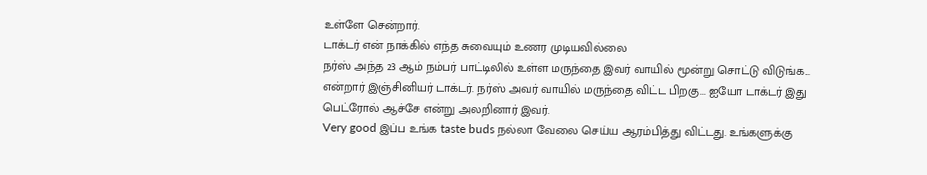உள்ளே சென்றார்.
டாக்டர் என் நாக்கில் எந்த சுவையும் உணர முடியவில்லை
நர்ஸ் அந்த 23 ஆம் நம்பர் பாட்டிலில் உள்ள மருந்தை இவர் வாயில் மூன்று சொட்டு விடுங்க... என்றார் இஞ்சினியர் டாக்டர். நர்ஸ் அவர் வாயில் மருந்தை விட்ட பிறகு... ஐயோ டாக்டர் இது பெட்ரோல் ஆச்சே என்று அலறினார் இவர்.
Very good இப்ப உங்க taste buds நல்லா வேலை செய்ய ஆரம்பித்து விட்டது. உங்களுக்கு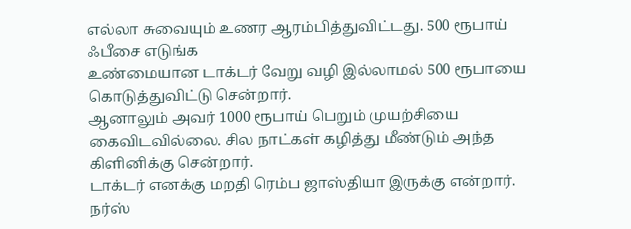எல்லா சுவையும் உணர ஆரம்பித்துவிட்டது. 500 ரூபாய் ஃபீசை எடுங்க
உண்மையான டாக்டர் வேறு வழி இல்லாமல் 500 ரூபாயை கொடுத்துவிட்டு சென்றார்.
ஆனாலும் அவர் 1000 ரூபாய் பெறும் முயற்சியை கைவிடவில்லை. சில நாட்கள் கழித்து மீண்டும் அந்த கிளினிக்கு சென்றார்.
டாக்டர் எனக்கு மறதி ரெம்ப ஜாஸ்தியா இருக்கு என்றார்.
நர்ஸ்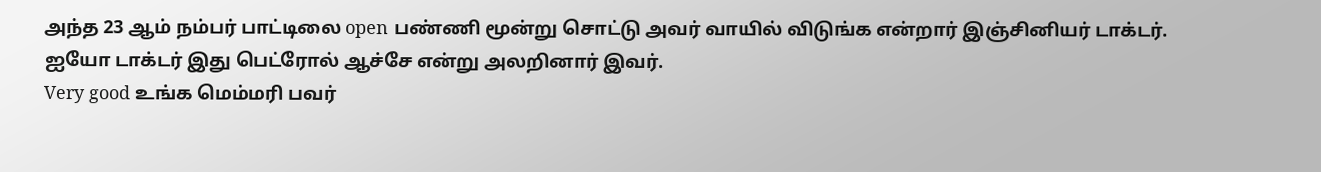அந்த 23 ஆம் நம்பர் பாட்டிலை open பண்ணி மூன்று சொட்டு அவர் வாயில் விடுங்க என்றார் இஞ்சினியர் டாக்டர்.
ஐயோ டாக்டர் இது பெட்ரோல் ஆச்சே என்று அலறினார் இவர்.
Very good உங்க மெம்மரி பவர்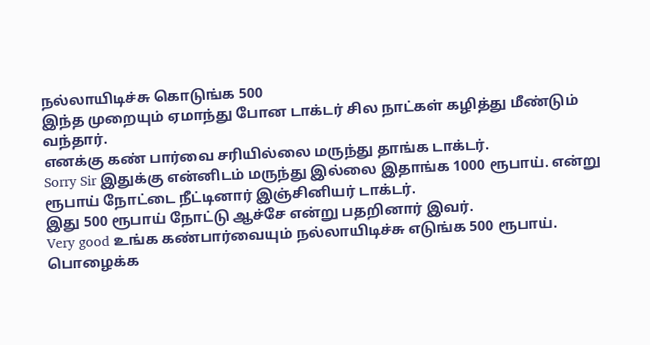நல்லாயிடிச்சு கொடுங்க 500
இந்த முறையும் ஏமாந்து போன டாக்டர் சில நாட்கள் கழித்து மீண்டும் வந்தார்.
எனக்கு கண் பார்வை சரியில்லை மருந்து தாங்க டாக்டர்.
Sorry Sir இதுக்கு என்னிடம் மருந்து இல்லை இதாங்க 1000 ரூபாய். என்று ரூபாய் நோட்டை நீட்டினார் இஞ்சினியர் டாக்டர்.
இது 500 ரூபாய் நோட்டு ஆச்சே என்று பதறினார் இவர்.
Very good உங்க கண்பார்வையும் நல்லாயிடிச்சு எடுங்க 500 ரூபாய்.
பொழைக்க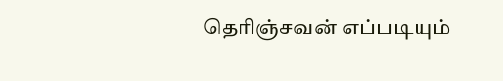தெரிஞ்சவன் எப்படியும்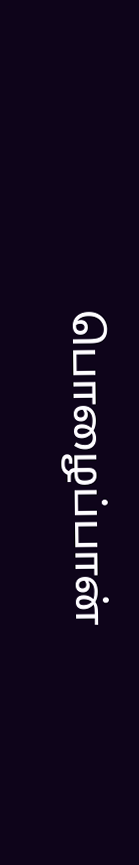பொழைப்பான்